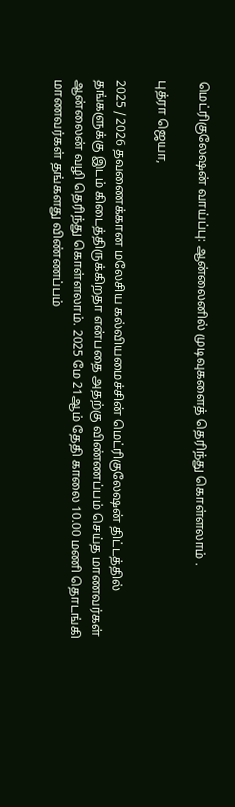மெட்ரிகுலேஷன் வாய்ப்பு: ஆன்லைனில் முடிவுகளைத் தெரிந்து கொள்ளலாம் .

புத்ரா ஜெயா,

2025 / 2026 தவணைக்கான மலேசிய கல்வியமைச்சின் மெட்ரிகுலேஷன் திட்டத்தில் தங்களுக்கு இடம் கிடைத்திருக்கிறதா என்பதை அதற்கு விண்ணப்பம் செய்த மாணவர்கள் ஆன்லைன் வழி தெரிந்து கொள்ளலாம். 2025 மே 21ஆம் தேதி காலை 10.00 மணி தொடங்கி மாணவர்கள் தங்களது விண்ணப்பம்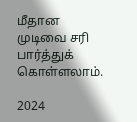மீதான முடிவை சரி பார்த்துக் கொள்ளலாம்.

2024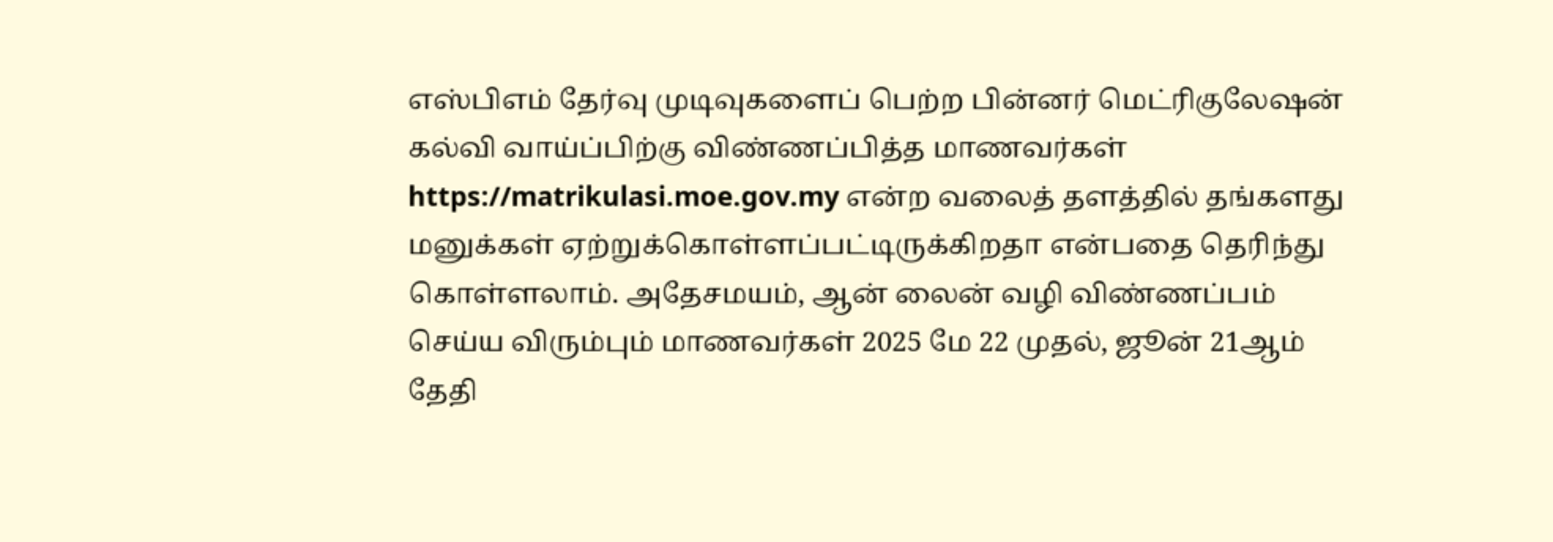எஸ்பிஎம் தேர்வு முடிவுகளைப் பெற்ற பின்னர் மெட்ரிகுலேஷன் கல்வி வாய்ப்பிற்கு விண்ணப்பித்த மாணவர்கள் https://matrikulasi.moe.gov.my என்ற வலைத் தளத்தில் தங்களது மனுக்கள் ஏற்றுக்கொள்ளப்பட்டிருக்கிறதா என்பதை தெரிந்து கொள்ளலாம். அதேசமயம், ஆன் லைன் வழி விண்ணப்பம் செய்ய விரும்பும் மாணவர்கள் 2025 மே 22 முதல், ஜூன் 21ஆம் தேதி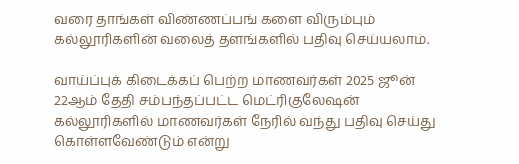வரை தாங்கள் விண்ணப்பங் களை விரும்பும் கல்லூரிகளின் வலைத் தளங்களில் பதிவு செய்யலாம்.

வாய்ப்புக் கிடைக்கப் பெற்ற மாணவர்கள் 2025 ஜூன் 22ஆம் தேதி சம்பந்தப்பட்ட மெட்ரிகுலேஷன் கல்லூரிகளில் மாணவர்கள் நேரில் வந்து பதிவு செய்து கொள்ளவேண்டும் என்று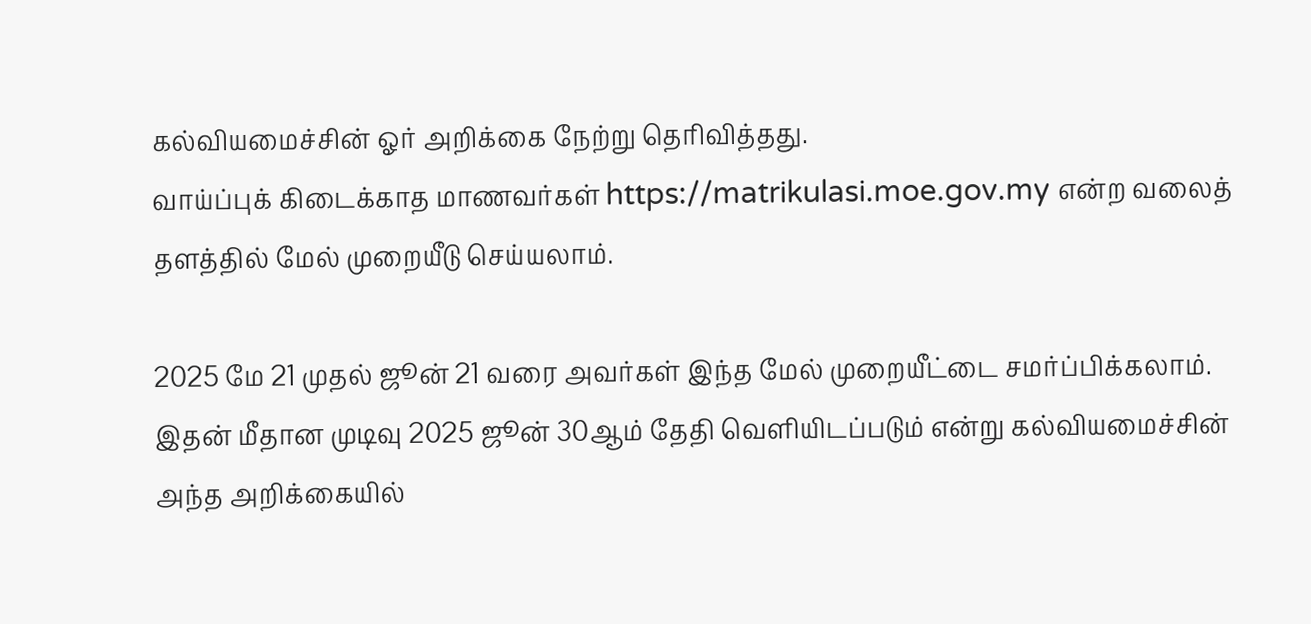கல்வியமைச்சின் ஓர் அறிக்கை நேற்று தெரிவித்தது.
வாய்ப்புக் கிடைக்காத மாணவர்கள் https://matrikulasi.moe.gov.my என்ற வலைத் தளத்தில் மேல் முறையீடு செய்யலாம்.

2025 மே 21 முதல் ஜூன் 21 வரை அவர்கள் இந்த மேல் முறையீட்டை சமர்ப்பிக்கலாம். இதன் மீதான முடிவு 2025 ஜூன் 30ஆம் தேதி வெளியிடப்படும் என்று கல்வியமைச்சின் அந்த அறிக்கையில்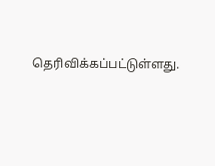தெரிவிக்கப்பட்டுள்ளது.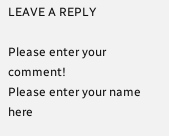LEAVE A REPLY

Please enter your comment!
Please enter your name here